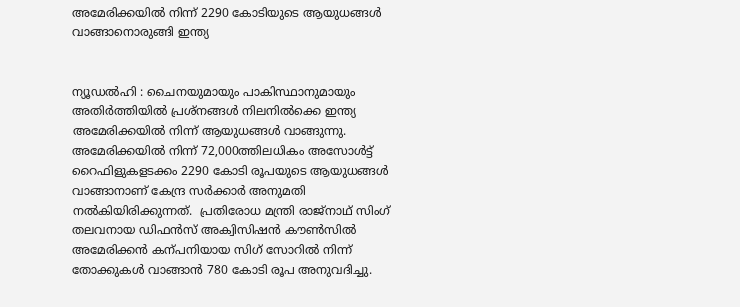അമേരിക്കയിൽ നിന്ന് 2290 കോടിയുടെ ആയുധങ്ങൾ വാങ്ങാനൊരുങ്ങി ഇന്ത്യ


ന്യൂഡൽഹി : ചൈനയുമായും പാകിസ്ഥാനുമായും അതിർത്തിയിൽ പ്രശ്നങ്ങൾ നിലനിൽക്കെ ഇന്ത്യ അമേരിക്കയിൽ നിന്ന് ആയുധങ്ങൾ വാങ്ങുന്നു. അമേരിക്കയിൽ നിന്ന് 72,000ത്തിലധികം അസോൾട്ട് റൈഫിളുകളടക്കം 2290 കോടി രൂപയുടെ ആയുധങ്ങൾ വാങ്ങാനാണ് കേന്ദ്ര സർക്കാർ അനുമതി നൽകിയിരിക്കുന്നത്.  പ്രതിരോധ മന്ത്രി രാജ്നാഥ് സിംഗ് തലവനായ ഡിഫൻസ് അക്വിസിഷൻ കൗൺ‍സിൽ അമേരിക്കൻ കന്പനിയായ സിഗ് സോറിൽ നിന്ന് തോക്കുകൾ വാങ്ങാൻ 780 കോടി രൂപ അനുവദിച്ചു.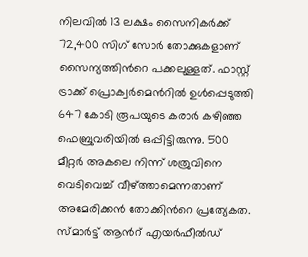നിലവിൽ 13 ലക്ഷം സൈനികർക്ക് 72,400 സിഗ് സോർ തോക്കുകളാണ് സൈന്യത്തിന്‍റെ പക്കലുള്ളത്. ഫാസ്റ്റ് ട്രാക്ക് പ്രൊക്വർമെന്‍റിൽ ഉൾപ്പെടുത്തി 647 കോടി രൂപയുടെ കരാർ കഴിഞ്ഞ ഫെബ്രുവരിയിൽ ഒപ്പിട്ടിരുന്നു. 500 മീറ്റർ അകലെ നിന്ന് ശത്രുവിനെ വെടിവെച്ച് വീഴ്ത്താമെന്നതാണ് അമേരിക്കൻ തോക്കിന്‍റെ പ്രത്യേകത. സ്മാർട്ട് ആന്‍റ് എയർഫീൽഡ്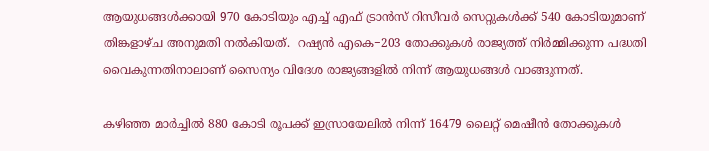ആയുധങ്ങൾക്കായി 970 കോടിയും എച്ച് എഫ് ട്രാൻസ് റിസീവർ സെറ്റുകൾക്ക് 540 കോടിയുമാണ് തിങ്കളാഴ്ച അനുമതി നൽകിയത്.  റഷ്യൻ എകെ−203 തോക്കുകൾ രാജ്യത്ത് നിർമ്മിക്കുന്ന പദ്ധതി വൈകുന്നതിനാലാണ് സൈന്യം വിദേശ രാജ്യങ്ങളിൽ നിന്ന് ആയുധങ്ങൾ വാങ്ങുന്നത്.

കഴിഞ്ഞ മാർച്ചിൽ 880 കോടി രൂപക്ക് ഇസ്രായേലിൽ നിന്ന് 16479 ലൈറ്റ് മെഷീൻ തോക്കുകൾ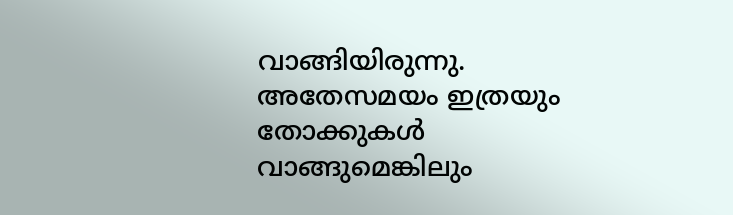വാങ്ങിയിരുന്നു.  അതേസമയം ഇത്രയും തോക്കുകൾ വാങ്ങുമെങ്കിലും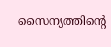സൈന്യത്തിന്‍റെ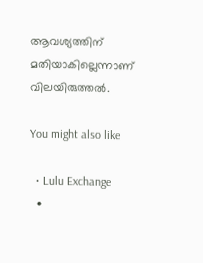ആവശ്യത്തിന് മതിയാകില്ലെന്നാണ് വിലയിരുത്തൽ.

You might also like

  • Lulu Exchange
  •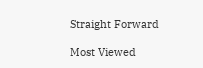Straight Forward

Most Viewed